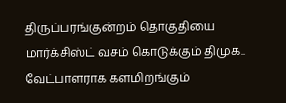திருப்பரங்குன்றம் தொகுதியை மார்க்சிஸ்ட் வசம் கொடுக்கும் திமுக.. வேட்பாளராக களமிறங்கும்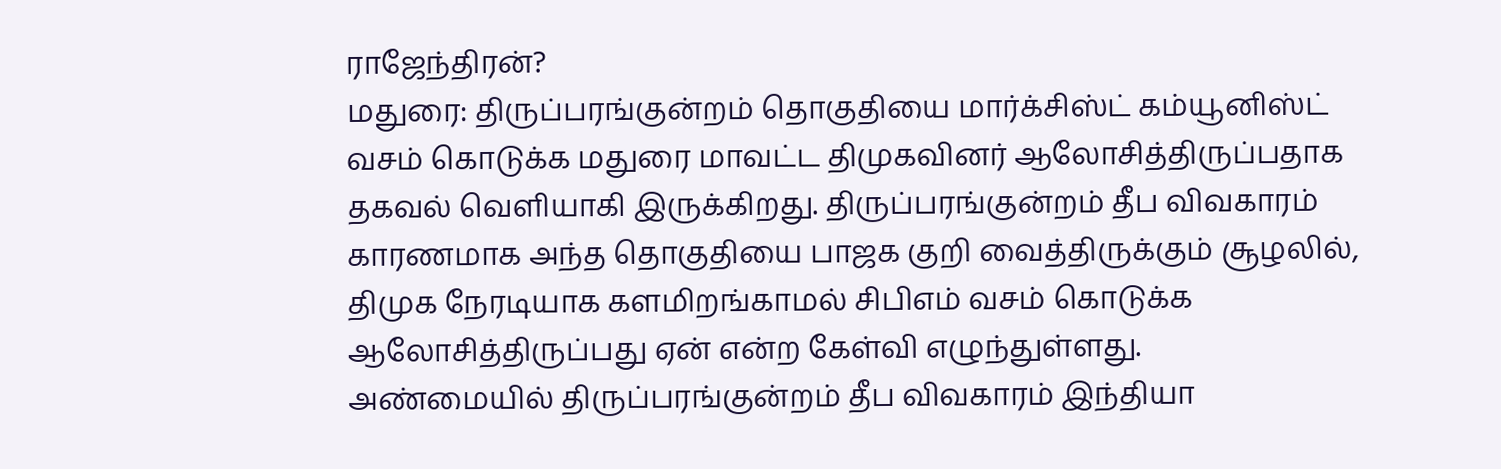ராஜேந்திரன்?
மதுரை: திருப்பரங்குன்றம் தொகுதியை மார்க்சிஸ்ட் கம்யூனிஸ்ட் வசம் கொடுக்க மதுரை மாவட்ட திமுகவினர் ஆலோசித்திருப்பதாக தகவல் வெளியாகி இருக்கிறது. திருப்பரங்குன்றம் தீப விவகாரம் காரணமாக அந்த தொகுதியை பாஜக குறி வைத்திருக்கும் சூழலில், திமுக நேரடியாக களமிறங்காமல் சிபிஎம் வசம் கொடுக்க ஆலோசித்திருப்பது ஏன் என்ற கேள்வி எழுந்துள்ளது.
அண்மையில் திருப்பரங்குன்றம் தீப விவகாரம் இந்தியா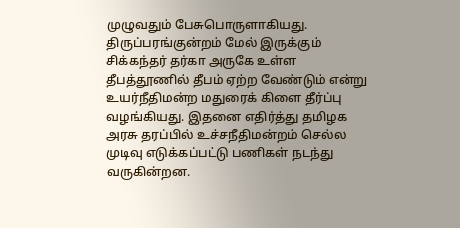முழுவதும் பேசுபொருளாகியது. திருப்பரங்குன்றம் மேல் இருக்கும் சிக்கந்தர் தர்கா அருகே உள்ள தீபத்தூணில் தீபம் ஏற்ற வேண்டும் என்று உயர்நீதிமன்ற மதுரைக் கிளை தீர்ப்பு வழங்கியது. இதனை எதிர்த்து தமிழக அரசு தரப்பில் உச்சநீதிமன்றம் செல்ல முடிவு எடுக்கப்பட்டு பணிகள் நடந்து வருகின்றன.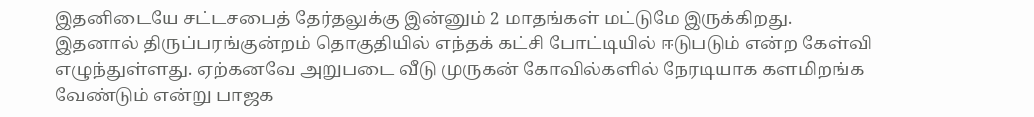இதனிடையே சட்டசபைத் தேர்தலுக்கு இன்னும் 2 மாதங்கள் மட்டுமே இருக்கிறது. இதனால் திருப்பரங்குன்றம் தொகுதியில் எந்தக் கட்சி போட்டியில் ஈடுபடும் என்ற கேள்வி எழுந்துள்ளது. ஏற்கனவே அறுபடை வீடு முருகன் கோவில்களில் நேரடியாக களமிறங்க வேண்டும் என்று பாஜக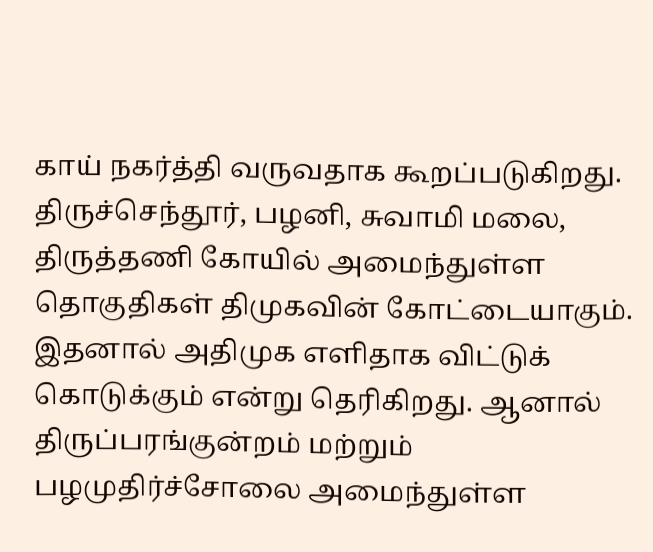காய் நகர்த்தி வருவதாக கூறப்படுகிறது. திருச்செந்தூர், பழனி, சுவாமி மலை, திருத்தணி கோயில் அமைந்துள்ள தொகுதிகள் திமுகவின் கோட்டையாகும்.
இதனால் அதிமுக எளிதாக விட்டுக் கொடுக்கும் என்று தெரிகிறது. ஆனால் திருப்பரங்குன்றம் மற்றும் பழமுதிர்ச்சோலை அமைந்துள்ள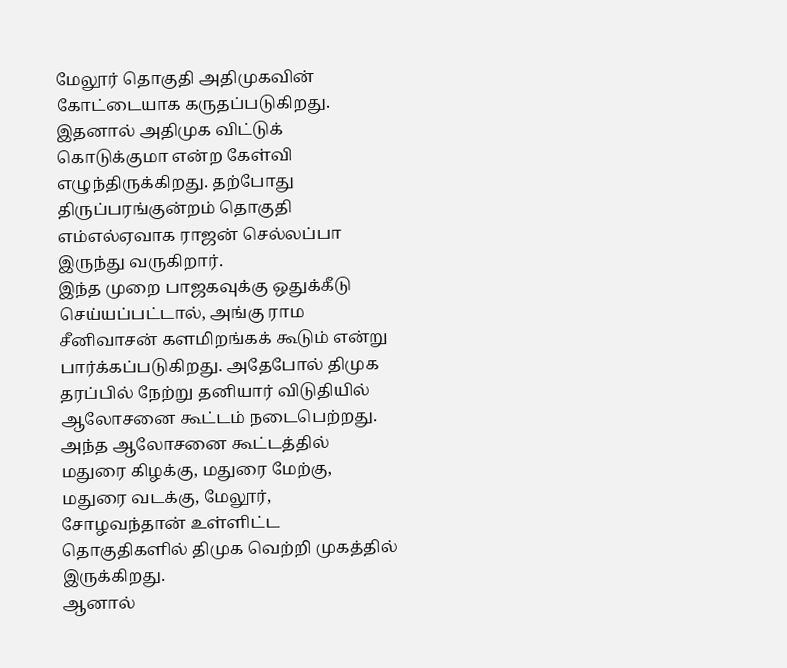மேலூர் தொகுதி அதிமுகவின் கோட்டையாக கருதப்படுகிறது. இதனால் அதிமுக விட்டுக் கொடுக்குமா என்ற கேள்வி எழுந்திருக்கிறது. தற்போது திருப்பரங்குன்றம் தொகுதி எம்எல்ஏவாக ராஜன் செல்லப்பா இருந்து வருகிறார்.
இந்த முறை பாஜகவுக்கு ஒதுக்கீடு செய்யப்பட்டால், அங்கு ராம சீனிவாசன் களமிறங்கக் கூடும் என்று பார்க்கப்படுகிறது. அதேபோல் திமுக தரப்பில் நேற்று தனியார் விடுதியில் ஆலோசனை கூட்டம் நடைபெற்றது. அந்த ஆலோசனை கூட்டத்தில் மதுரை கிழக்கு, மதுரை மேற்கு, மதுரை வடக்கு, மேலூர், சோழவந்தான் உள்ளிட்ட தொகுதிகளில் திமுக வெற்றி முகத்தில் இருக்கிறது.
ஆனால்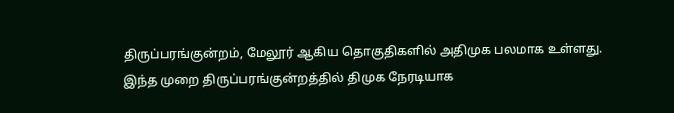திருப்பரங்குன்றம், மேலூர் ஆகிய தொகுதிகளில் அதிமுக பலமாக உள்ளது. இந்த முறை திருப்பரங்குன்றத்தில் திமுக நேரடியாக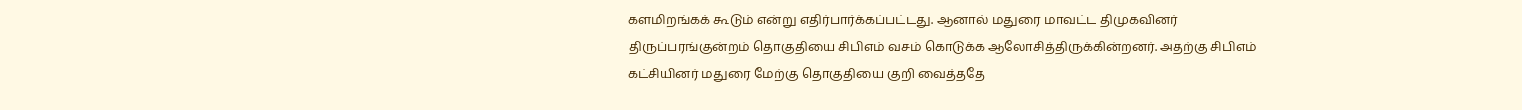களமிறங்கக் கூடும் என்று எதிர்பார்க்கப்பட்டது. ஆனால் மதுரை மாவட்ட திமுகவினர் திருப்பரங்குன்றம் தொகுதியை சிபிஎம் வசம் கொடுக்க ஆலோசித்திருக்கின்றனர். அதற்கு சிபிஎம் கட்சியினர் மதுரை மேற்கு தொகுதியை குறி வைத்ததே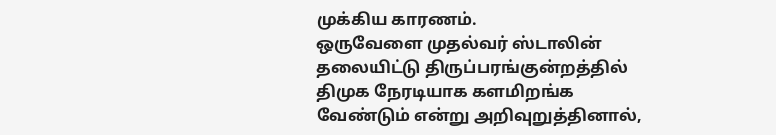முக்கிய காரணம்.
ஒருவேளை முதல்வர் ஸ்டாலின் தலையிட்டு திருப்பரங்குன்றத்தில் திமுக நேரடியாக களமிறங்க வேண்டும் என்று அறிவுறுத்தினால்,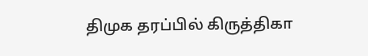திமுக தரப்பில் கிருத்திகா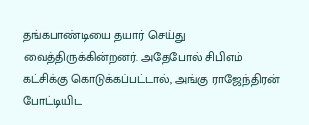தங்கபாண்டியை தயார் செய்து வைத்திருக்கின்றனர். அதேபோல் சிபிஎம் கட்சிக்கு கொடுக்கப்பட்டால், அங்கு ராஜேந்திரன் போட்டியிட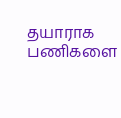தயாராக பணிகளை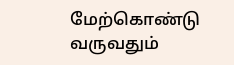மேற்கொண்டு வருவதும்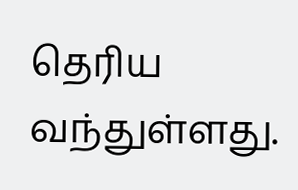தெரிய வந்துள்ளது.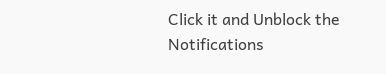Click it and Unblock the Notifications